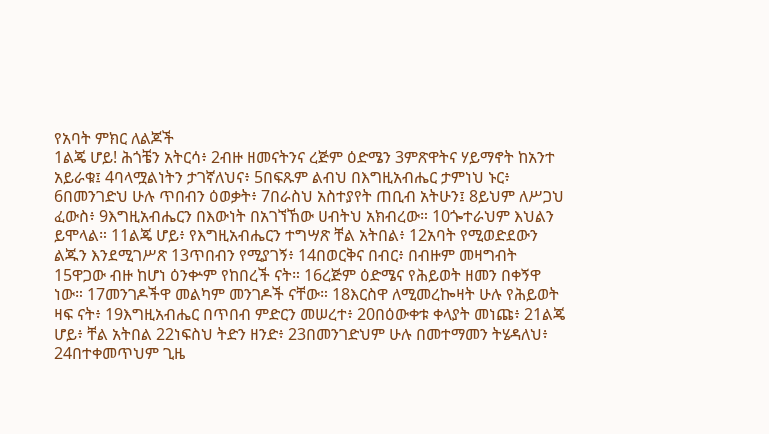የአባት ምክር ለልጆች
1ልጄ ሆይ! ሕጎቼን አትርሳ፥ 2ብዙ ዘመናትንና ረጅም ዕድሜን 3ምጽዋትና ሃይማኖት ከአንተ አይራቁ፤ 4ባላሟልነትን ታገኛለህና፥ 5በፍጹም ልብህ በእግዚአብሔር ታምነህ ኑር፥ 6በመንገድህ ሁሉ ጥበብን ዕወቃት፥ 7በራስህ አስተያየት ጠቢብ አትሁን፤ 8ይህም ለሥጋህ ፈውስ፥ 9እግዚአብሔርን በእውነት በአገኘኸው ሀብትህ አክብረው። 10ጐተራህም እህልን ይሞላል። 11ልጄ ሆይ፥ የእግዚአብሔርን ተግሣጽ ቸል አትበል፥ 12አባት የሚወድደውን ልጁን እንደሚገሥጽ 13ጥበብን የሚያገኝ፥ 14በወርቅና በብር፥ በብዙም መዛግብት 15ዋጋው ብዙ ከሆነ ዕንቍም የከበረች ናት። 16ረጅም ዕድሜና የሕይወት ዘመን በቀኝዋ ነው። 17መንገዶችዋ መልካም መንገዶች ናቸው። 18እርስዋ ለሚመረኰዛት ሁሉ የሕይወት ዛፍ ናት፥ 19እግዚአብሔር በጥበብ ምድርን መሠረተ፥ 20በዕውቀቱ ቀላያት መነጩ፥ 21ልጄ ሆይ፥ ቸል አትበል 22ነፍስህ ትድን ዘንድ፥ 23በመንገድህም ሁሉ በመተማመን ትሄዳለህ፥ 24በተቀመጥህም ጊዜ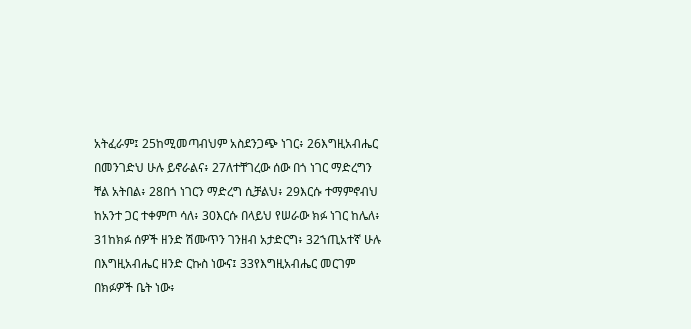አትፈራም፤ 25ከሚመጣብህም አስደንጋጭ ነገር፥ 26እግዚአብሔር በመንገድህ ሁሉ ይኖራልና፥ 27ለተቸገረው ሰው በጎ ነገር ማድረግን ቸል አትበል፥ 28በጎ ነገርን ማድረግ ሲቻልህ፥ 29እርሱ ተማምኖብህ ከአንተ ጋር ተቀምጦ ሳለ፥ 30እርሱ በላይህ የሠራው ክፉ ነገር ከሌለ፥ 31ከክፉ ሰዎች ዘንድ ሽሙጥን ገንዘብ አታድርግ፥ 32ኀጢአተኛ ሁሉ በእግዚአብሔር ዘንድ ርኩስ ነውና፤ 33የእግዚአብሔር መርገም በክፉዎች ቤት ነው፥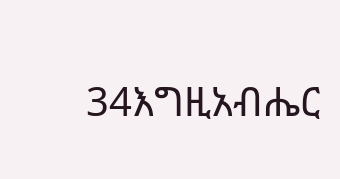34እግዚአብሔር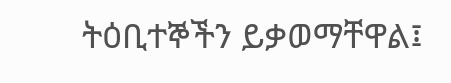ትዕቢተኞችን ይቃወማቸዋል፤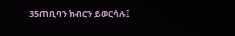35ጠቢባን ክብርን ይወርሳሉ፤